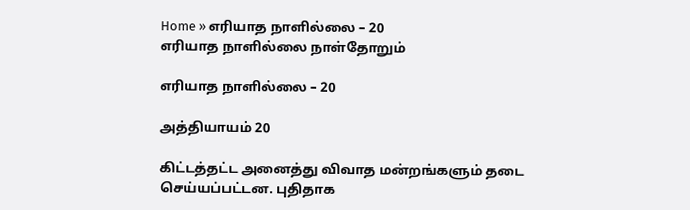Home » எரியாத நாளில்லை – 20
எரியாத நாளில்லை நாள்தோறும்

எரியாத நாளில்லை – 20

அத்தியாயம் 20

கிட்டத்தட்ட அனைத்து விவாத மன்றங்களும் தடை செய்யப்பட்டன. புதிதாக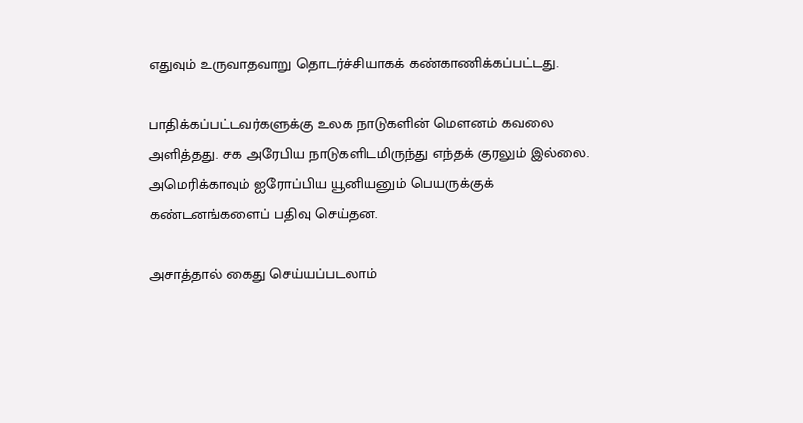எதுவும் உருவாதவாறு தொடர்ச்சியாகக் கண்காணிக்கப்பட்டது.

பாதிக்கப்பட்டவர்களுக்கு உலக நாடுகளின் மௌனம் கவலை அளித்தது. சக அரேபிய நாடுகளிடமிருந்து எந்தக் குரலும் இல்லை. அமெரிக்காவும் ஐரோப்பிய யூனியனும் பெயருக்குக் கண்டனங்களைப் பதிவு செய்தன.

அசாத்தால் கைது செய்யப்படலாம்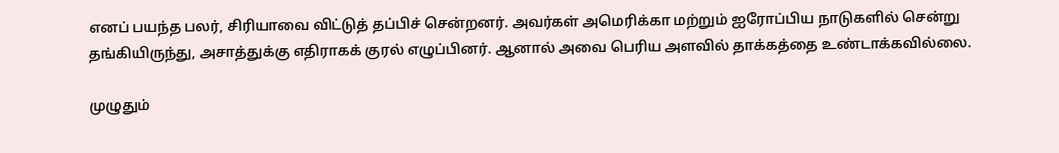எனப் பயந்த பலர், சிரியாவை விட்டுத் தப்பிச் சென்றனர். அவர்கள் அமெரிக்கா மற்றும் ஐரோப்பிய நாடுகளில் சென்று தங்கியிருந்து, அசாத்துக்கு எதிராகக் குரல் எழுப்பினர். ஆனால் அவை பெரிய அளவில் தாக்கத்தை உண்டாக்கவில்லை.

முழுதும்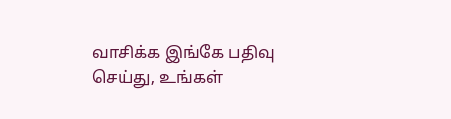வாசிக்க இங்கே பதிவு செய்து, உங்கள்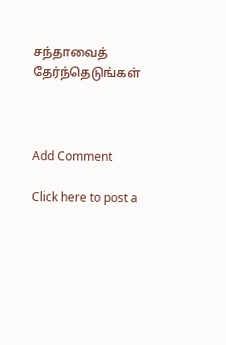சந்தாவைத் தேர்ந்தெடுங்கள்



Add Comment

Click here to post a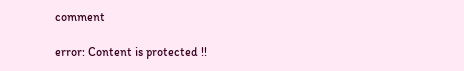comment

error: Content is protected !!